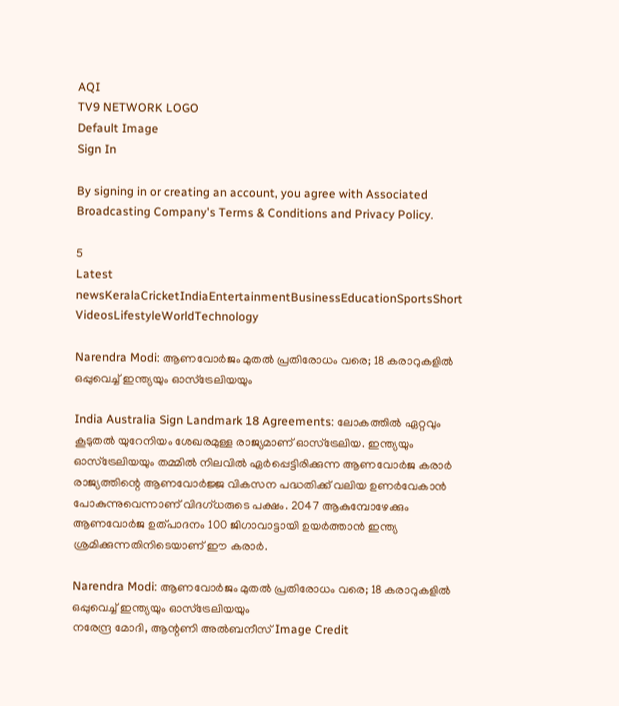AQI
TV9 NETWORK LOGO
Default Image
Sign In

By signing in or creating an account, you agree with Associated Broadcasting Company's Terms & Conditions and Privacy Policy.

5
Latest newsKeralaCricketIndiaEntertainmentBusinessEducationSportsShort VideosLifestyleWorldTechnology

Narendra Modi: ആണവോര്‍ജം മുതല്‍ പ്രതിരോധം വരെ; 18 കരാറുകളില്‍ ഒപ്പുവെച്ച് ഇന്ത്യയും ഓസ്‌ട്രേലിയയും

India Australia Sign Landmark 18 Agreements: ലോകത്തില്‍ ഏറ്റവും കൂടുതല്‍ യുറേനിയം ശേഖരമുള്ള രാജ്യമാണ് ഓസ്‌ട്രേലിയ. ഇന്ത്യയും ഓസ്‌ട്രേലിയയും തമ്മില്‍ നിലവില്‍ ഏര്‍പ്പെട്ടിരിക്കുന്ന ആണവോര്‍ജ കരാര്‍ രാജ്യത്തിന്റെ ആണവോര്‍ജ്ജ വികസന പദ്ധതിക്ക് വലിയ ഉണര്‍വേകാന്‍ പോകുന്നുവെന്നാണ് വിദഗ്ധരുടെ പക്ഷം. 2047 ആകുമ്പോഴേക്കും ആണവോര്‍ജ ഉത്പാദനം 100 ജിഗാവാട്ടായി ഉയര്‍ത്താന്‍ ഇന്ത്യ ശ്രമിക്കുന്നതിനിടെയാണ് ഈ കരാര്‍.

Narendra Modi: ആണവോര്‍ജം മുതല്‍ പ്രതിരോധം വരെ; 18 കരാറുകളില്‍ ഒപ്പുവെച്ച് ഇന്ത്യയും ഓസ്‌ട്രേലിയയും
നരേന്ദ്ര മോദി, ആന്റണി അല്‍ബനീസ് Image Credit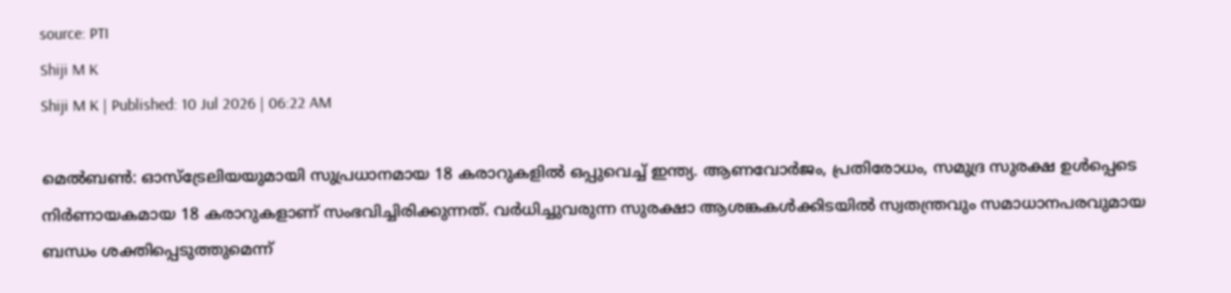source: PTI
Shiji M K
Shiji M K | Published: 10 Jul 2026 | 06:22 AM

മെല്‍ബണ്‍: ഓസ്‌ട്രേലിയയുമായി സുപ്രധാനമായ 18 കരാറുകളില്‍ ഒപ്പുവെച്ച് ഇന്ത്യ. ആണവോര്‍ജം, പ്രതിരോധം, സമുദ്ര സുരക്ഷ ഉള്‍പ്പെടെ നിര്‍ണായകമായ 18 കരാറുകളാണ് സംഭവിച്ചിരിക്കുന്നത്. വര്‍ധിച്ചുവരുന്ന സുരക്ഷാ ആശങ്കകള്‍ക്കിടയില്‍ സ്വതന്ത്രവും സമാധാനപരവുമായ ബന്ധം ശക്തിപ്പെടുത്തുമെന്ന്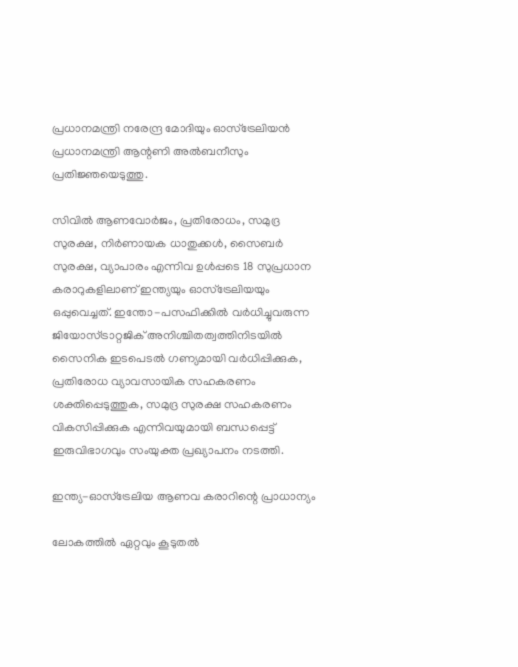പ്രധാനമന്ത്രി നരേന്ദ്ര മോദിയും ഓസ്‌ട്രേലിയന്‍ പ്രധാനമന്ത്രി ആന്റണി അല്‍ബനീസും പ്രതിജ്ഞയെടുത്തു.

സിവില്‍ ആണവോര്‍ജം, പ്രതിരോധം, സമുദ്ര സുരക്ഷ, നിര്‍ണായക ധാതുക്കള്‍, സൈബര്‍ സുരക്ഷ, വ്യാപാരം എന്നിവ ഉള്‍പ്പടെ 18 സുപ്രധാന കരാറുകളിലാണ് ഇന്ത്യയും ഓസ്‌ട്രേലിയയും ഒപ്പുവെച്ചത്. ഇന്തോ-പസഫിക്കില്‍ വര്‍ധിച്ചുവരുന്ന ജിയോസ്ട്രാറ്റജിക് അനിശ്ചിതത്വത്തിനിടയില്‍ സൈനിക ഇടപെടല്‍ ഗണ്യമായി വര്‍ധിപ്പിക്കുക, പ്രതിരോധ വ്യാവസായിക സഹകരണം ശക്തിപ്പെടുത്തുക, സമുദ്ര സുരക്ഷ സഹകരണം വികസിപ്പിക്കുക എന്നിവയുമായി ബന്ധപ്പെട്ട് ഇരുവിഭാഗവും സംയുക്ത പ്രഖ്യാപനം നടത്തി.

ഇന്ത്യ-ഓസ്‌ട്രേലിയ ആണവ കരാറിന്റെ പ്രാധാന്യം

ലോകത്തില്‍ ഏറ്റവും കൂടുതല്‍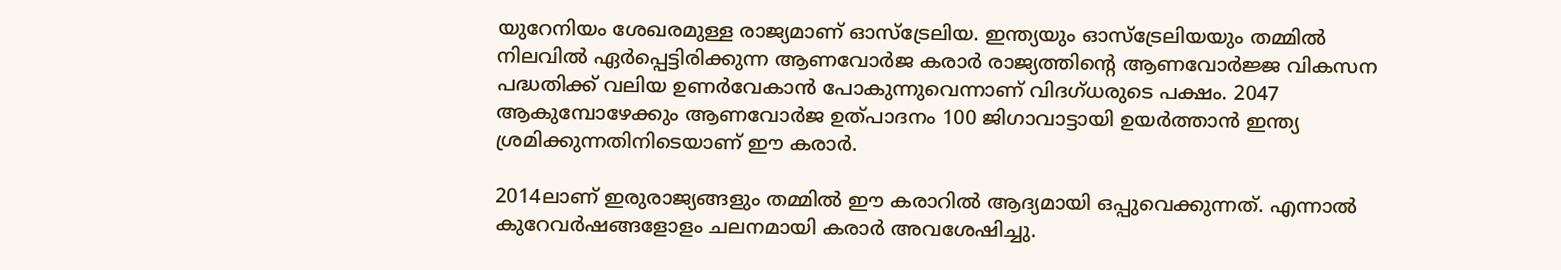യുറേനിയം ശേഖരമുള്ള രാജ്യമാണ് ഓസ്‌ട്രേലിയ. ഇന്ത്യയും ഓസ്‌ട്രേലിയയും തമ്മില്‍ നിലവില്‍ ഏര്‍പ്പെട്ടിരിക്കുന്ന ആണവോര്‍ജ കരാര്‍ രാജ്യത്തിന്റെ ആണവോര്‍ജ്ജ വികസന പദ്ധതിക്ക് വലിയ ഉണര്‍വേകാന്‍ പോകുന്നുവെന്നാണ് വിദഗ്ധരുടെ പക്ഷം. 2047 ആകുമ്പോഴേക്കും ആണവോര്‍ജ ഉത്പാദനം 100 ജിഗാവാട്ടായി ഉയര്‍ത്താന്‍ ഇന്ത്യ ശ്രമിക്കുന്നതിനിടെയാണ് ഈ കരാര്‍.

2014ലാണ് ഇരുരാജ്യങ്ങളും തമ്മില്‍ ഈ കരാറില്‍ ആദ്യമായി ഒപ്പുവെക്കുന്നത്. എന്നാല്‍ കുറേവര്‍ഷങ്ങളോളം ചലനമായി കരാര്‍ അവശേഷിച്ചു.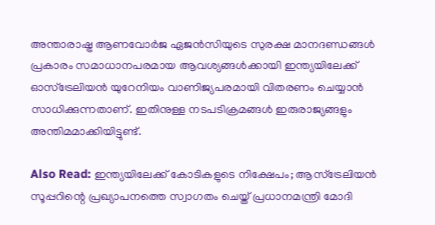അന്താരാഷ്ട്ര ആണവോര്‍ജ ഏജന്‍സിയുടെ സുരക്ഷ മാനദണ്ഡങ്ങള്‍ പ്രകാരം സമാധാനപരമായ ആവശ്യങ്ങള്‍ക്കായി ഇന്ത്യയിലേക്ക് ഓസ്‌ട്രേലിയന്‍ യുറേനിയം വാണിജ്യപരമായി വിതരണം ചെയ്യാന്‍ സാധിക്കുന്നതാണ്. ഇതിനുള്ള നടപടിക്രമങ്ങള്‍ ഇരുരാജ്യങ്ങളും അന്തിമമാക്കിയിട്ടുണ്ട്.

Also Read: ഇന്ത്യയിലേക്ക് കോടികളുടെ നിക്ഷേപം; ആസ്ട്രേലിയൻ സൂപ്പറിന്റെ പ്രഖ്യാപനത്തെ സ്വാഗതം ചെയ്ത് പ്രധാനമന്ത്രി മോദി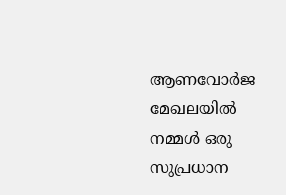ആണവോര്‍ജ മേഖലയില്‍ നമ്മള്‍ ഒരു സുപ്രധാന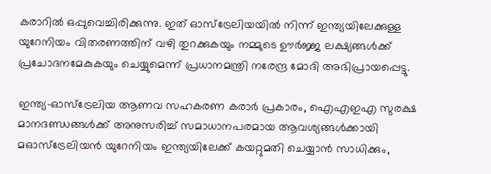കരാറില്‍ ഒപ്പുവെച്ചിരിക്കുന്നു. ഇത് ഓസ്‌ട്രേലിയയില്‍ നിന്ന് ഇന്ത്യയിലേക്കുള്ള യുറേനിയം വിതരണത്തിന് വഴി തുറക്കുകയും നമ്മുടെ ഊര്‍ജ്ജ ലക്ഷ്യങ്ങള്‍ക്ക് പ്രചോദനമേകുകയും ചെയ്യുമെന്ന് പ്രധാനമന്ത്രി നരേന്ദ്ര മോദി അഭിപ്രായപ്പെട്ടു.

ഇന്ത്യ-ഓസ്‌ട്രേലിയ ആണവ സഹകരണ കരാര്‍ പ്രകാരം, ഐഎഇഎ സുരക്ഷ മാനദണ്ഡങ്ങള്‍ക്ക് അനുസരിച്ച് സമാധാനപരമായ ആവശ്യങ്ങള്‍ക്കായി മഓസ്‌ട്രേലിയന്‍ യുറേനിയം ഇന്ത്യയിലേക്ക് കയറ്റുമതി ചെയ്യാന്‍ സാധിക്കും,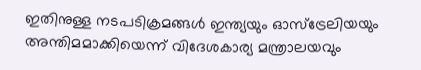ഇതിനുള്ള നടപടിക്രമങ്ങള്‍ ഇന്ത്യയും ഓസ്‌ട്രേലിയയും അന്തിമമാക്കിയെന്ന് വിദേശകാര്യ മന്ത്രാലയവും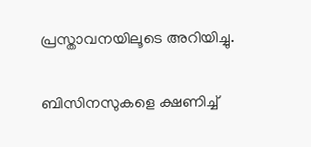പ്രസ്താവനയിലൂടെ അറിയിച്ചു.

ബിസിനസുകളെ ക്ഷണിച്ച്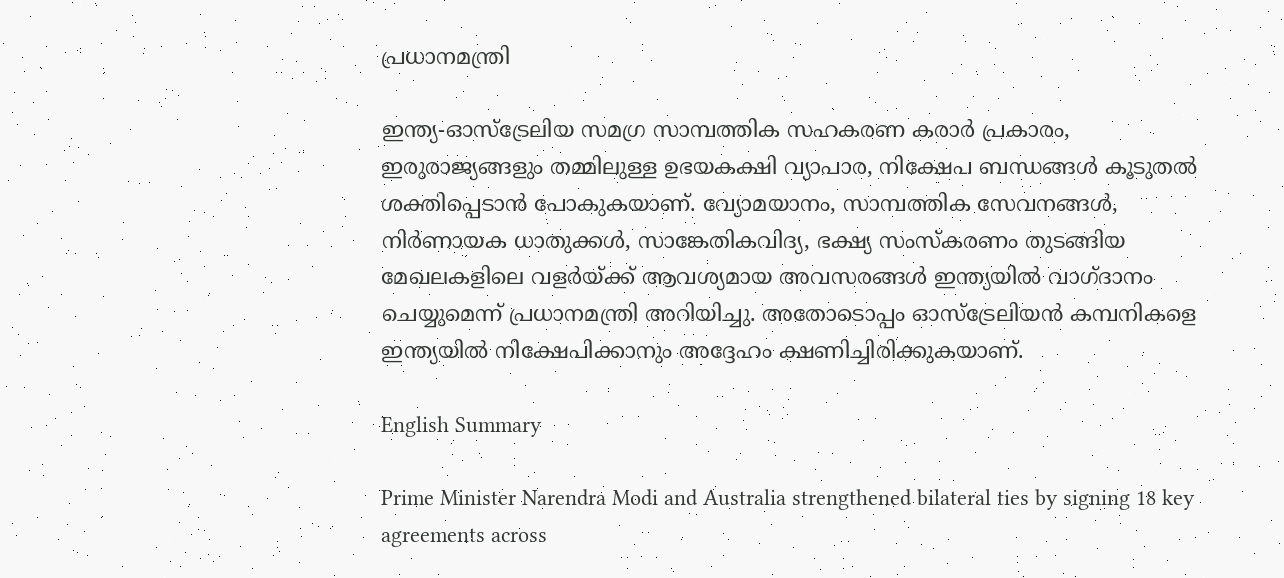പ്രധാനമന്ത്രി

ഇന്ത്യ-ഓസ്‌ട്രേലിയ സമഗ്ര സാമ്പത്തിക സഹകരണ കരാര്‍ പ്രകാരം, ഇരുരാജ്യങ്ങളും തമ്മിലുള്ള ഉഭയകക്ഷി വ്യാപാര, നിക്ഷേപ ബന്ധങ്ങള്‍ കൂടുതല്‍ ശക്തിപ്പെടാന്‍ പോകുകയാണ്. വ്യോമയാനം, സാമ്പത്തിക സേവനങ്ങള്‍, നിര്‍ണായക ധാതുക്കള്‍, സാങ്കേതികവിദ്യ, ഭക്ഷ്യ സംസ്‌കരണം തുടങ്ങിയ മേഖലകളിലെ വളര്‍യ്ക്ക് ആവശ്യമായ അവസരങ്ങള്‍ ഇന്ത്യയില്‍ വാഗ്ദാനം ചെയ്യുമെന്ന് പ്രധാനമന്ത്രി അറിയിച്ചു. അതോടൊപ്പം ഓസ്‌ട്രേലിയന്‍ കമ്പനികളെ ഇന്ത്യയില്‍ നിക്ഷേപിക്കാനും അദ്ദേഹം ക്ഷണിച്ചിരിക്കുകയാണ്.

English Summary

Prime Minister Narendra Modi and Australia strengthened bilateral ties by signing 18 key agreements across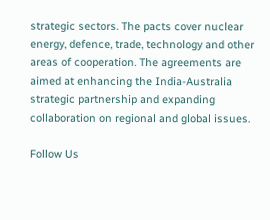strategic sectors. The pacts cover nuclear energy, defence, trade, technology and other areas of cooperation. The agreements are aimed at enhancing the India-Australia strategic partnership and expanding collaboration on regional and global issues.

Follow Us